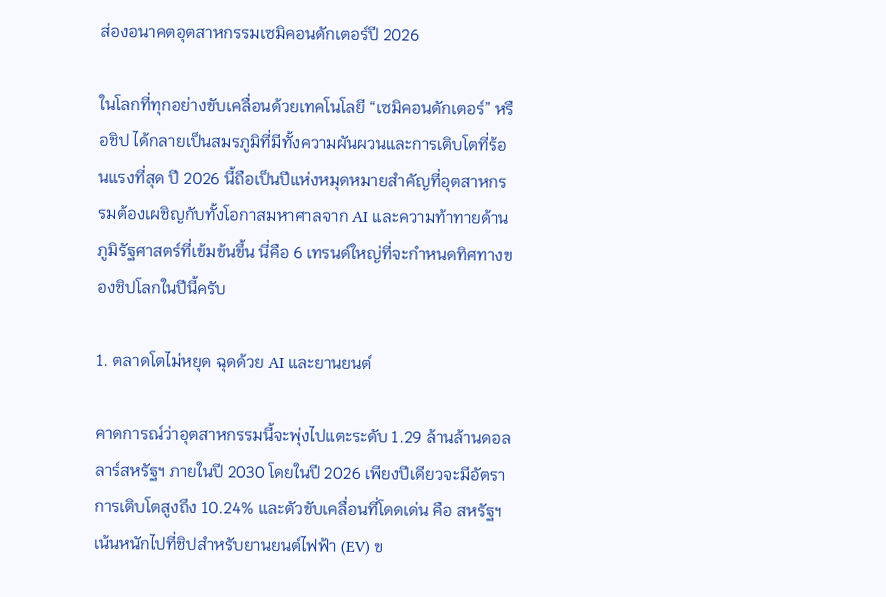ส่องอนาคตอุตสาหกรรมเซมิคอนดักเตอร์ปี 2026

ในโลกที่ทุกอย่างขับเคลื่อนด้วยเทคโนโลยี “เซมิคอนดักเตอร์” หรือชิป ได้กลายเป็นสมรภูมิที่มีทั้งความผันผวนและการเติบโตที่ร้อนแรงที่สุด ปี 2026 นี้ถือเป็นปีแห่งหมุดหมายสำคัญที่อุตสาหกรรมต้องเผชิญกับทั้งโอกาสมหาศาลจาก AI และความท้าทายด้านภูมิรัฐศาสตร์ที่เข้มข้นขึ้น นี่คือ 6 เทรนด์ใหญ่ที่จะกำหนดทิศทางของชิปโลกในปีนี้ครับ

1. ตลาดโตไม่หยุด ฉุดด้วย AI และยานยนต์

คาดการณ์ว่าอุตสาหกรรมนี้จะพุ่งไปแตะระดับ 1.29 ล้านล้านดอลลาร์สหรัฐฯ ภายในปี 2030 โดยในปี 2026 เพียงปีเดียวจะมีอัตราการเติบโตสูงถึง 10.24% และตัวขับเคลื่อนที่โดดเด่น คือ สหรัฐฯ เน้นหนักไปที่ชิปสำหรับยานยนต์ไฟฟ้า (EV) ข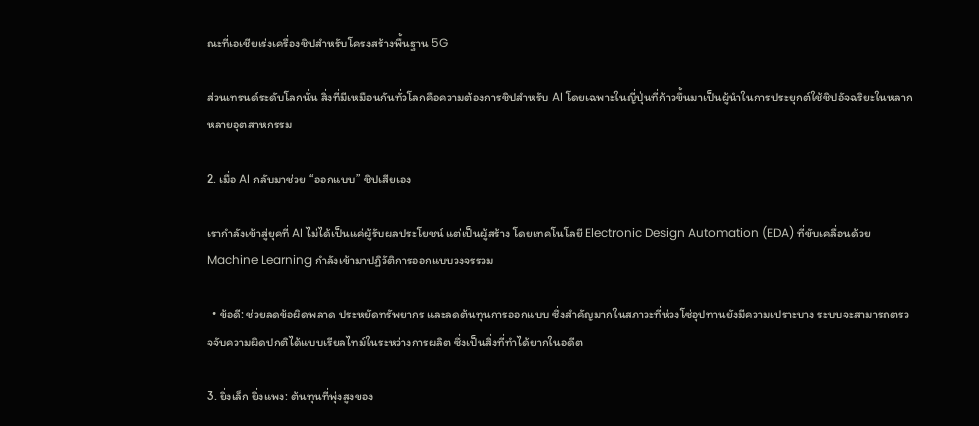ณะที่เอเชียเร่งเครื่องชิปสำหรับโครงสร้างพื้นฐาน 5G

ส่วนเทรนด์ระดับโลกนั่น สิ่งที่มีเหมือนกันทั่วโลกคือความต้องการชิปสำหรับ AI โดยเฉพาะในญี่ปุ่นที่ก้าวขึ้นมาเป็นผู้นำในการประยุกต์ใช้ชิปอัจฉริยะในหลากหลายอุตสาหกรรม

2. เมื่อ AI กลับมาช่วย “ออกแบบ” ชิปเสียเอง

เรากำลังเข้าสู่ยุคที่ AI ไม่ได้เป็นแค่ผู้รับผลประโยชน์ แต่เป็นผู้สร้าง โดยเทคโนโลยี Electronic Design Automation (EDA) ที่ขับเคลื่อนด้วย Machine Learning กำลังเข้ามาปฏิวัติการออกแบบวงจรรวม

  • ข้อดี: ช่วยลดข้อผิดพลาด ประหยัดทรัพยากร และลดต้นทุนการออกแบบ ซึ่งสำคัญมากในสภาวะที่ห่วงโซ่อุปทานยังมีความเปราะบาง ระบบจะสามารถตรวจจับความผิดปกติได้แบบเรียลไทม์ในระหว่างการผลิต ซึ่งเป็นสิ่งที่ทำได้ยากในอดีต

3. ยิ่งเล็ก ยิ่งแพง: ต้นทุนที่พุ่งสูงของ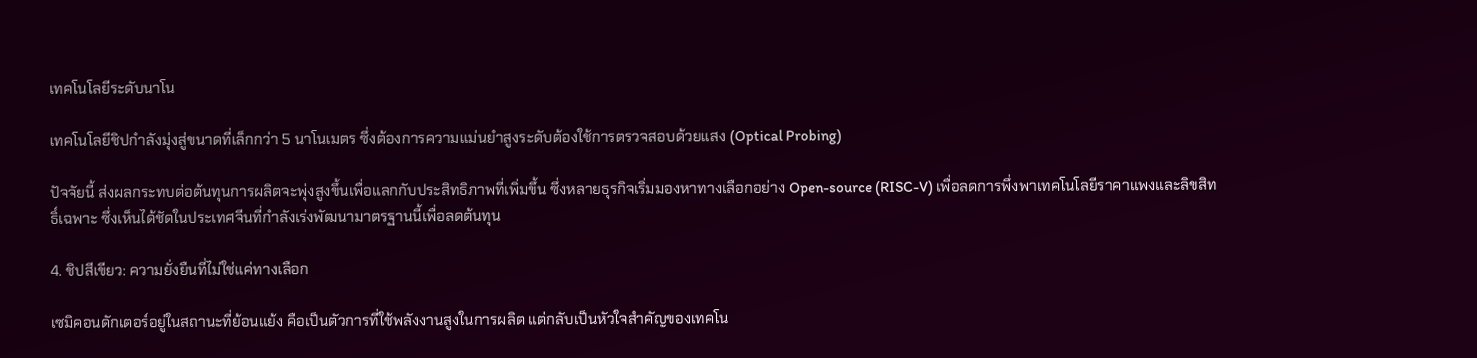เทคโนโลยีระดับนาโน

เทคโนโลยีชิปกำลังมุ่งสู่ขนาดที่เล็กกว่า 5 นาโนเมตร ซึ่งต้องการความแม่นยำสูงระดับต้องใช้การตรวจสอบด้วยแสง (Optical Probing)

ปัจจัยนี้ ส่งผลกระทบต่อต้นทุนการผลิตจะพุ่งสูงขึ้นเพื่อแลกกับประสิทธิภาพที่เพิ่มขึ้น ซึ่งหลายธุรกิจเริ่มมองหาทางเลือกอย่าง Open-source (RISC-V) เพื่อลดการพึ่งพาเทคโนโลยีราคาแพงและลิขสิทธิ์เฉพาะ ซึ่งเห็นได้ชัดในประเทศจีนที่กำลังเร่งพัฒนามาตรฐานนี้เพื่อลดต้นทุน

4. ชิปสีเขียว: ความยั่งยืนที่ไม่ใช่แค่ทางเลือก

เซมิคอนดักเตอร์อยู่ในสถานะที่ย้อนแย้ง คือเป็นตัวการที่ใช้พลังงานสูงในการผลิต แต่กลับเป็นหัวใจสำคัญของเทคโน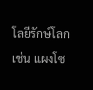โลยีรักษ์โลก เช่น แผงโซ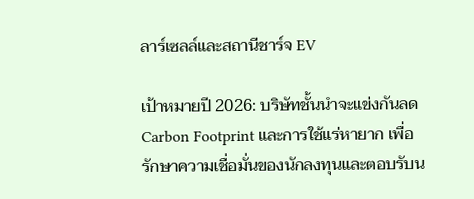ลาร์เซลล์และสถานีชาร์จ EV

เป้าหมายปี 2026: บริษัทชั้นนำจะแข่งกันลด Carbon Footprint และการใช้แร่หายาก เพื่อรักษาความเชื่อมั่นของนักลงทุนและตอบรับน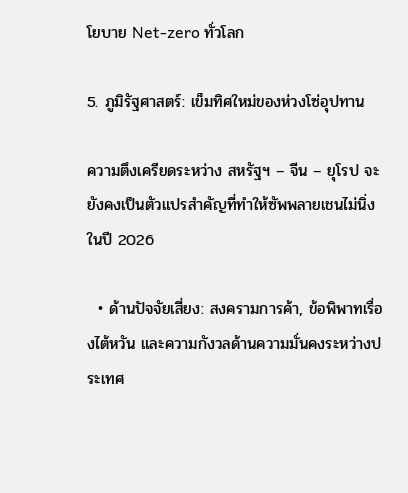โยบาย Net-zero ทั่วโลก

5. ภูมิรัฐศาสตร์: เข็มทิศใหม่ของห่วงโซ่อุปทาน

ความตึงเครียดระหว่าง สหรัฐฯ – จีน – ยุโรป จะยังคงเป็นตัวแปรสำคัญที่ทำให้ซัพพลายเชนไม่นิ่งในปี 2026

  • ด้านปัจจัยเสี่ยง: สงครามการค้า, ข้อพิพาทเรื่องไต้หวัน และความกังวลด้านความมั่นคงระหว่างประเทศ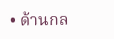• ด้านกล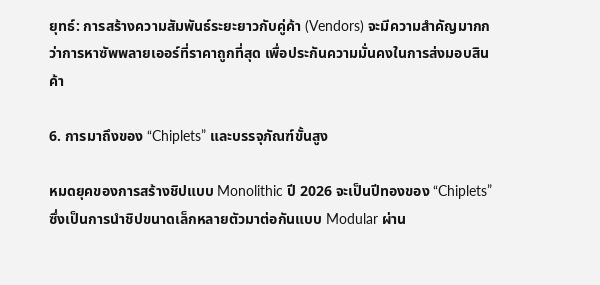ยุทธ์: การสร้างความสัมพันธ์ระยะยาวกับคู่ค้า (Vendors) จะมีความสำคัญมากกว่าการหาซัพพลายเออร์ที่ราคาถูกที่สุด เพื่อประกันความมั่นคงในการส่งมอบสินค้า

6. การมาถึงของ “Chiplets” และบรรจุภัณฑ์ขั้นสูง

หมดยุคของการสร้างชิปแบบ Monolithic ปี 2026 จะเป็นปีทองของ “Chiplets” ซึ่งเป็นการนำชิปขนาดเล็กหลายตัวมาต่อกันแบบ Modular ผ่าน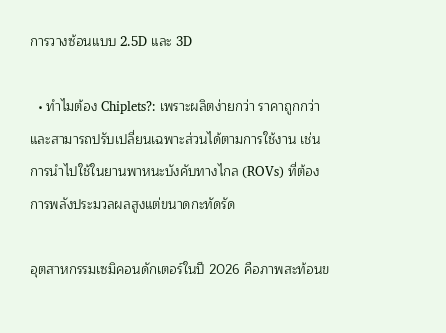การวางซ้อนแบบ 2.5D และ 3D

  • ทำไมต้อง Chiplets?: เพราะผลิตง่ายกว่า ราคาถูกกว่า และสามารถปรับเปลี่ยนเฉพาะส่วนได้ตามการใช้งาน เช่น การนำไปใช้ในยานพาหนะบังคับทางไกล (ROVs) ที่ต้องการพลังประมวลผลสูงแต่ขนาดกะทัดรัด

อุตสาหกรรมเซมิคอนดักเตอร์ในปี 2026 คือภาพสะท้อนข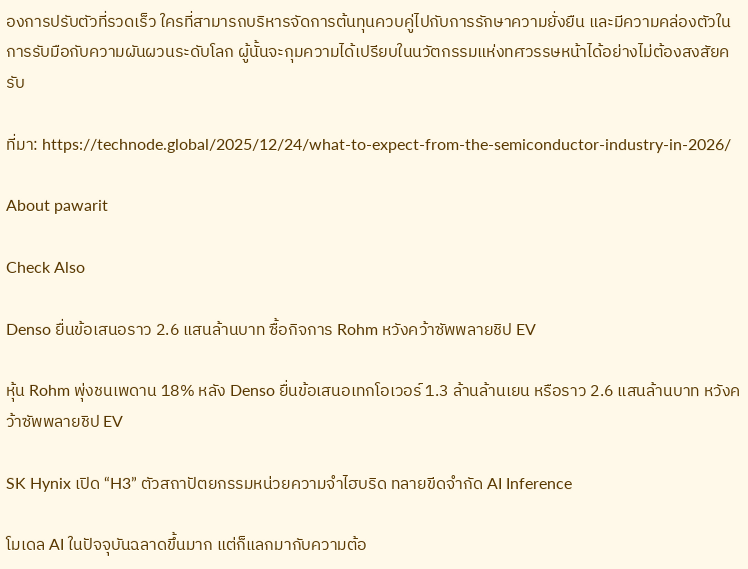องการปรับตัวที่รวดเร็ว ใครที่สามารถบริหารจัดการต้นทุนควบคู่ไปกับการรักษาความยั่งยืน และมีความคล่องตัวในการรับมือกับความผันผวนระดับโลก ผู้นั้นจะกุมความได้เปรียบในนวัตกรรมแห่งทศวรรษหน้าได้อย่างไม่ต้องสงสัยครับ

ที่มา: https://technode.global/2025/12/24/what-to-expect-from-the-semiconductor-industry-in-2026/

About pawarit

Check Also

Denso ยื่นข้อเสนอราว 2.6 แสนล้านบาท ซื้อกิจการ Rohm หวังคว้าซัพพลายชิป EV

หุ้น Rohm พุ่งชนเพดาน 18% หลัง Denso ยื่นข้อเสนอเทกโอเวอร์ 1.3 ล้านล้านเยน หรือราว 2.6 แสนล้านบาท หวังคว้าซัพพลายชิป EV

SK Hynix เปิด “H3” ตัวสถาปัตยกรรมหน่วยความจำไฮบริด ทลายขีดจำกัด AI Inference

โมเดล AI ในปัจจุบันฉลาดขึ้นมาก แต่ก็แลกมากับความต้อ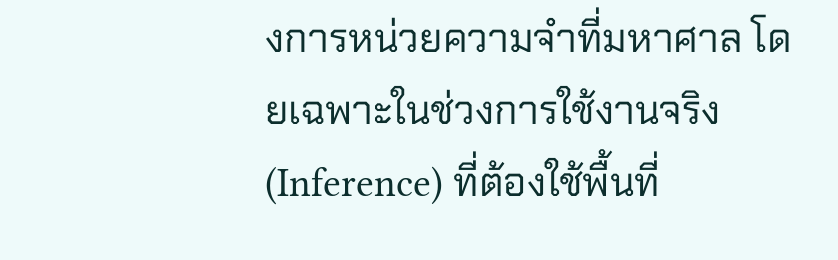งการหน่วยความจำที่มหาศาล โดยเฉพาะในช่วงการใช้งานจริง (Inference) ที่ต้องใช้พื้นที่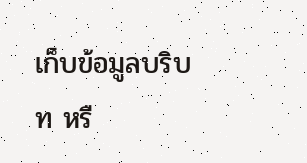เก็บข้อมูลบริบท หรื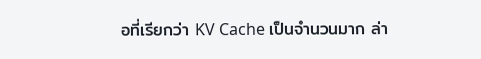อที่เรียกว่า KV Cache เป็นจำนวนมาก ล่า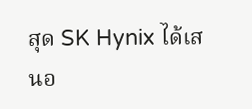สุด SK Hynix ได้เสนอ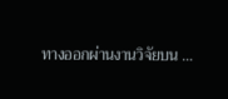ทางออกผ่านงานวิจัยบน …